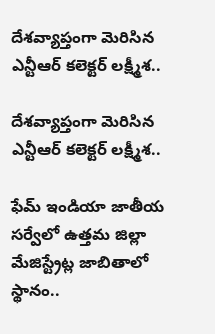దేశవ్యాప్తంగా మెరిసిన ఎన్టీఆర్ కలెక్టర్ లక్ష్మీశ..

దేశవ్యాప్తంగా మెరిసిన ఎన్టీఆర్ కలెక్టర్ లక్ష్మీశ..

ఫేమ్ ఇండియా జాతీయ సర్వేలో ఉత్తమ జిల్లా మేజిస్ట్రేట్ల జాబితాలో స్థానం..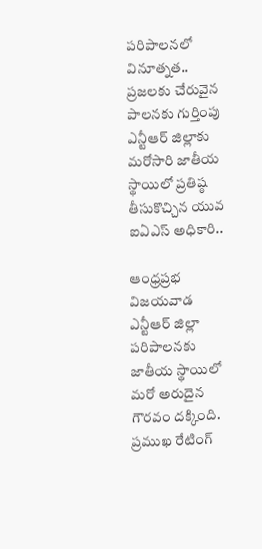పరిపాలనలో వినూత్నత.. ప్రజలకు చేరువైన పాలనకు గుర్తింపు
ఎన్టీఆర్ జిల్లాకు మరోసారి జాతీయ స్థాయిలో ప్రతిష్ఠ తీసుకొచ్చిన యువ ఐఏఎస్ అధికారి..

ఆంధ్రప్రభ విజయవాడ ఎన్టీఆర్ జిల్లా పరిపాలనకు జాతీయ స్థాయిలో మరో అరుదైన గౌరవం దక్కింది. ప్రముఖ రేటింగ్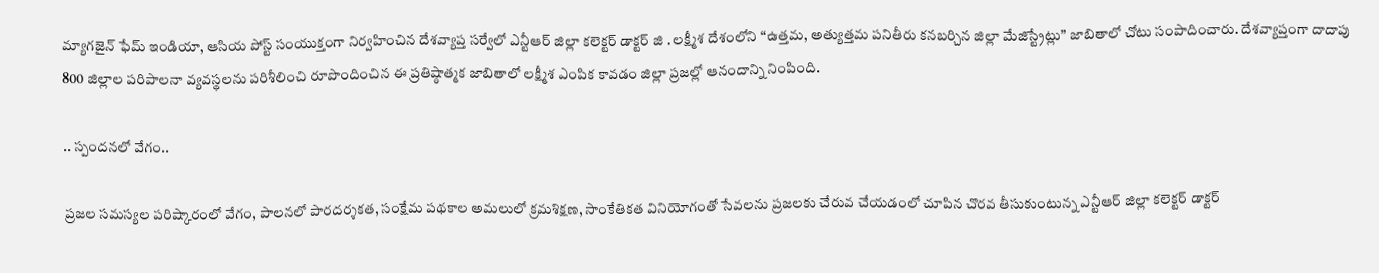మ్యాగజైన్ ఫేమ్ ఇండియా, ఆసియ పోస్ట్ సంయుక్తంగా నిర్వహించిన దేశవ్యాప్త సర్వేలో ఎన్టీఆర్ జిల్లా కలెక్టర్ డాక్టర్ జి . లక్ష్మీశ దేశంలోని “ఉత్తమ, అత్యుత్తమ పనితీరు కనబర్చిన జిల్లా మేజిస్ట్రేట్లు” జాబితాలో చోటు సంపాదించారు. దేశవ్యాప్తంగా దాదాపు 800 జిల్లాల పరిపాలనా వ్యవస్థలను పరిశీలించి రూపొందించిన ఈ ప్రతిష్ఠాత్మక జాబితాలో లక్ష్మీశ ఎంపిక కావడం జిల్లా ప్రజల్లో ఆనందాన్ని నింపింది.

.. స్పందనలో వేగం..

ప్రజల సమస్యల పరిష్కారంలో వేగం, పాలనలో పారదర్శకత, సంక్షేమ పథకాల అమలులో క్రమశిక్షణ, సాంకేతికత వినియోగంతో సేవలను ప్రజలకు చేరువ చేయడంలో చూపిన చొరవ తీసుకుంటున్న ఎన్టీఆర్ జిల్లా కలెక్టర్ డాక్టర్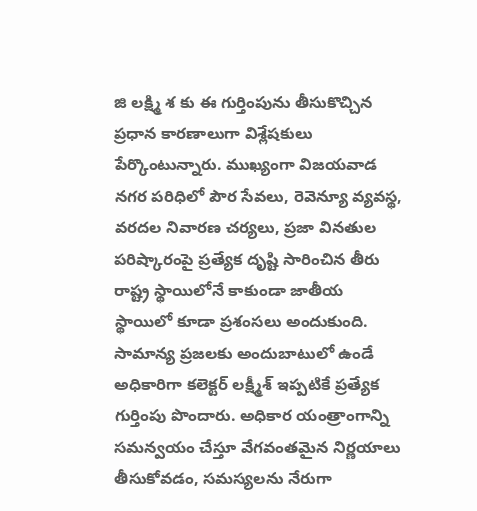జి లక్ష్మి శ కు ఈ గుర్తింపును తీసుకొచ్చిన ప్రధాన కారణాలుగా విశ్లేషకులు పేర్కొంటున్నారు. ముఖ్యంగా విజయవాడ నగర పరిధిలో పౌర సేవలు, రెవెన్యూ వ్యవస్థ, వరదల నివారణ చర్యలు, ప్రజా వినతుల పరిష్కారంపై ప్రత్యేక దృష్టి సారించిన తీరు రాష్ట్ర స్థాయిలోనే కాకుండా జాతీయ స్థాయిలో కూడా ప్రశంసలు అందుకుంది. సామాన్య ప్రజలకు అందుబాటులో ఉండే అధికారిగా కలెక్టర్ లక్ష్మీశ్ ఇప్పటికే ప్రత్యేక గుర్తింపు పొందారు. అధికార యంత్రాంగాన్ని సమన్వయం చేస్తూ వేగవంతమైన నిర్ణయాలు తీసుకోవడం, సమస్యలను నేరుగా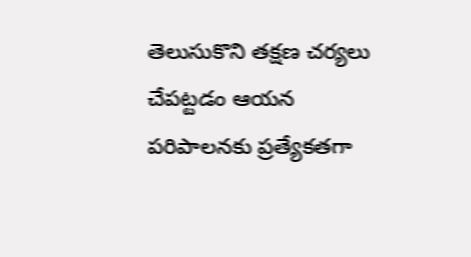తెలుసుకొని తక్షణ చర్యలు చేపట్టడం ఆయన పరిపాలనకు ప్రత్యేకతగా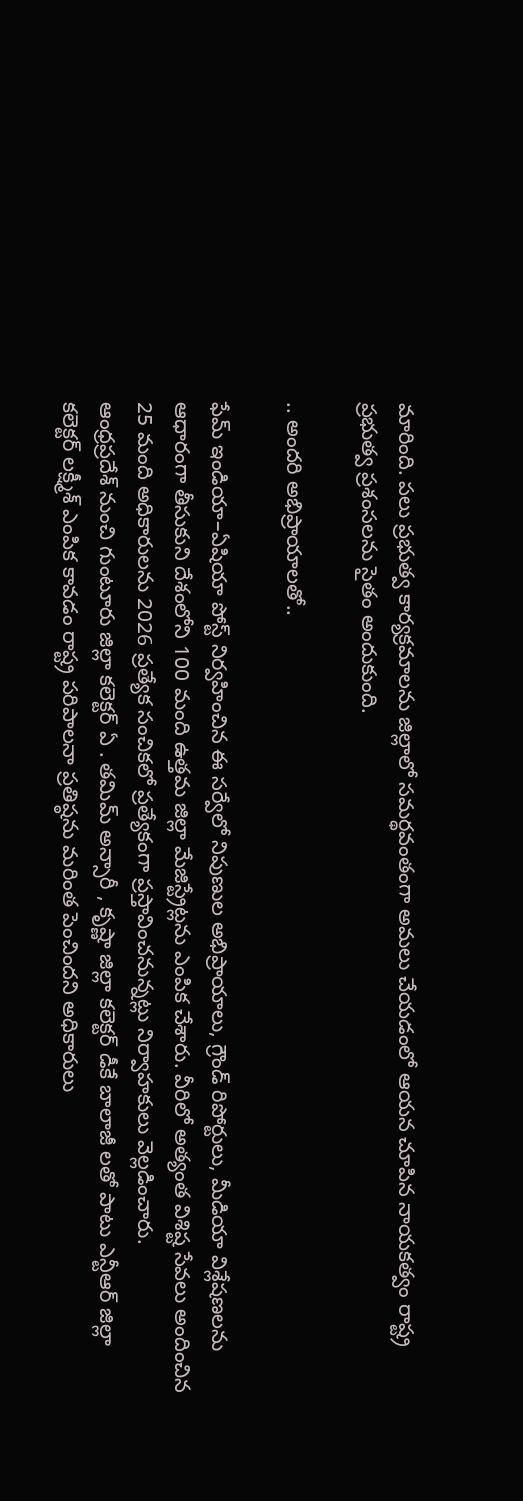మారింది. పలు ప్రభుత్వ కార్యక్రమాలను జిల్లాలో సమర్థవంతంగా అమలు చేయడంలో ఆయన చూపిన నాయకత్వం రాష్ట్ర ప్రభుత్వ ప్రశంసలను సైతం అందుకుంది.

.. అందరి అభిప్రాయాలతో..

ఫేమ్ ఇండియా–ఏషియా పోస్ట్ నిర్వహించిన ఈ సర్వేలో నిపుణుల అభిప్రాయాలు, గ్రౌండ్ రిపోర్టులు, మీడియా విశ్లేషణలను ఆధారంగా తీసుకుని దేశంలోని 100 మంది ఉత్తమ జిల్లా మేజిస్ట్రేట్లను ఎంపిక చేశారు. వీరిలో అత్యంత విశిష్ట సేవలు అందించిన 25 మంది అధికారులను 2026 ప్రత్యేక సంచికలో ప్రత్యేకంగా ప్రస్తావించనున్నట్లు నిర్వాహకులు వెల్లడించారు.
ఆంధ్రప్రదేశ్ నుంచి గుంటూరు జిల్లా కలెక్టర్ ఏ . తమిమ్ అన్సారీ , కృష్ణా జిల్లా కలెక్టర్ డీకే బాలాజీ లతో పాటు ఎన్టీఆర్ జిల్లా కలెక్టర్ లక్ష్మీశ్ ఎంపిక కావడం రాష్ట్ర పరిపాలనా ప్రతిష్ఠను మరింత పెంచిందని అధికారులు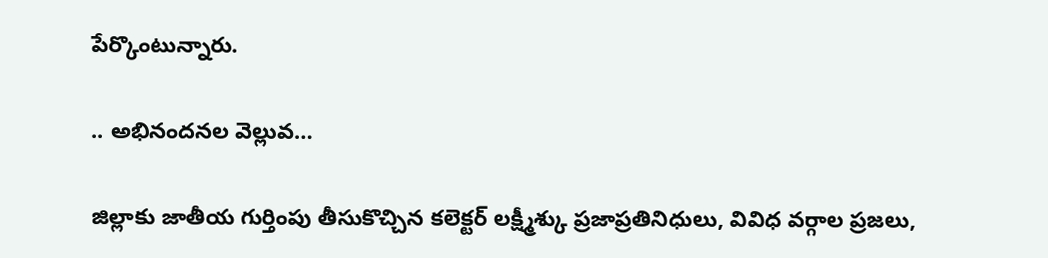పేర్కొంటున్నారు.

.. అభినందనల వెల్లువ…

జిల్లాకు జాతీయ గుర్తింపు తీసుకొచ్చిన కలెక్టర్ లక్ష్మీశ్కు ప్రజాప్రతినిధులు, వివిధ వర్గాల ప్రజలు,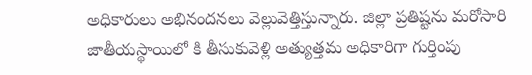అధికారులు అభినందనలు వెల్లువెత్తిస్తున్నారు. జిల్లా ప్రతిష్టను మరోసారి జాతీయస్థాయిలో కి తీసుకువెళ్లి అత్యుత్తమ అధికారిగా గుర్తింపు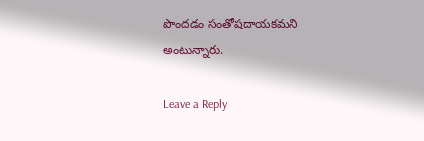పొందడం సంతోషదాయకమని అంటున్నారు.

Leave a Reply